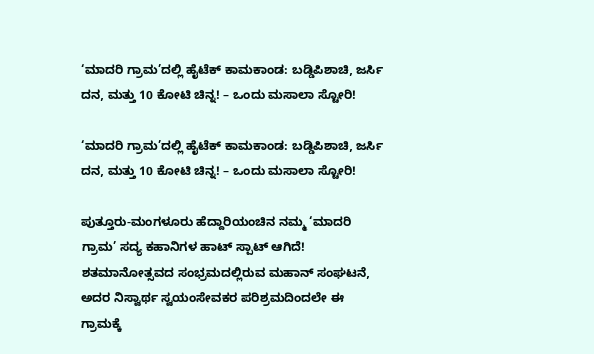‘ಮಾದರಿ ಗ್ರಾಮ’ದಲ್ಲಿ ಹೈಟೆಕ್ ಕಾಮಕಾಂಡ: ಬಡ್ಡಿಪಿಶಾಚಿ, ಜರ್ಸಿ ದನ, ಮತ್ತು 10 ಕೋಟಿ ಚಿನ್ನ! – ಒಂದು ಮಸಾಲಾ ಸ್ಟೋರಿ!

‘ಮಾದರಿ ಗ್ರಾಮ’ದಲ್ಲಿ ಹೈಟೆಕ್ ಕಾಮಕಾಂಡ: ಬಡ್ಡಿಪಿಶಾಚಿ, ಜರ್ಸಿ ದನ, ಮತ್ತು 10 ಕೋಟಿ ಚಿನ್ನ! – ಒಂದು ಮಸಾಲಾ ಸ್ಟೋರಿ!

ಪುತ್ತೂರು-ಮಂಗಳೂರು ಹೆದ್ದಾರಿಯಂಚಿನ ನಮ್ಮ ‘ಮಾದರಿ ಗ್ರಾಮ’ ಸದ್ಯ ಕಹಾನಿಗಳ ಹಾಟ್ ಸ್ಪಾಟ್ ಆಗಿದೆ! ಶತಮಾನೋತ್ಸವದ ಸಂಭ್ರಮದಲ್ಲಿರುವ ಮಹಾನ್ ಸಂಘಟನೆ, ಅದರ ನಿಸ್ವಾರ್ಥ ಸ್ವಯಂಸೇವಕರ ಪರಿಶ್ರಮದಿಂದಲೇ ಈ ಗ್ರಾಮಕ್ಕೆ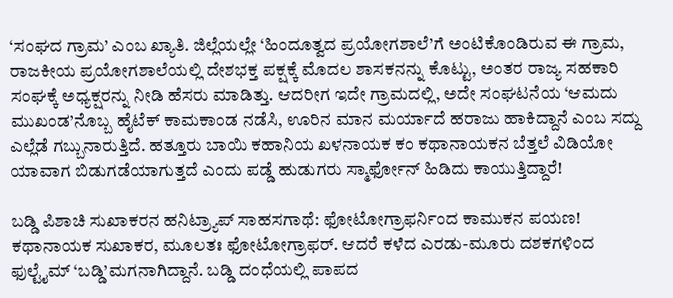‘ಸಂಘದ ಗ್ರಾಮ’ ಎಂಬ ಖ್ಯಾತಿ. ಜಿಲ್ಲೆಯಲ್ಲೇ ‘ಹಿಂದೂತ್ವದ ಪ್ರಯೋಗಶಾಲೆ’ಗೆ ಅಂಟಿಕೊಂಡಿರುವ ಈ ಗ್ರಾಮ, ರಾಜಕೀಯ ಪ್ರಯೋಗಶಾಲೆಯಲ್ಲಿ ದೇಶಭಕ್ತ ಪಕ್ಷಕ್ಕೆ ಮೊದಲ ಶಾಸಕನನ್ನು ಕೊಟ್ಟು, ಅಂತರ ರಾಜ್ಯ ಸಹಕಾರಿ ಸಂಘಕ್ಕೆ ಅಧ್ಯಕ್ಷರನ್ನು ನೀಡಿ ಹೆಸರು ಮಾಡಿತ್ತು. ಆದರೀಗ ಇದೇ ಗ್ರಾಮದಲ್ಲಿ, ಅದೇ ಸಂಘಟನೆಯ ‘ಆಮದು ಮುಖಂಡ’ನೊಬ್ಬ ಹೈಟೆಕ್ ಕಾಮಕಾಂಡ ನಡೆಸಿ, ಊರಿನ ಮಾನ ಮರ್ಯಾದೆ ಹರಾಜು ಹಾಕಿದ್ದಾನೆ ಎಂಬ ಸದ್ದು ಎಲ್ಲೆಡೆ ಗಬ್ಬುನಾರುತ್ತಿದೆ. ಹತ್ತೂರು ಬಾಯಿ ಕಹಾನಿಯ ಖಳನಾಯಕ ಕಂ ಕಥಾನಾಯಕನ ಬೆತ್ತಲೆ ವಿಡಿಯೋ ಯಾವಾಗ ಬಿಡುಗಡೆಯಾಗುತ್ತದೆ ಎಂದು ಪಡ್ಡೆ ಹುಡುಗರು ಸ್ಮಾರ್ಫೋನ್ ಹಿಡಿದು ಕಾಯುತ್ತಿದ್ದಾರೆ!

ಬಡ್ಡಿ ಪಿಶಾಚಿ ಸುಖಾಕರನ ಹನಿಟ್ರ್ಯಾಪ್ ಸಾಹಸಗಾಥೆ: ಫೋಟೋಗ್ರಾಫರ್ನಿಂದ ಕಾಮುಕನ ಪಯಣ!
ಕಥಾನಾಯಕ ಸುಖಾಕರ, ಮೂಲತಃ ಫೋಟೋಗ್ರಾಫರ್. ಆದರೆ ಕಳೆದ ಎರಡು-ಮೂರು ದಶಕಗಳಿಂದ ಫುಲ್ಟೈಮ್ ‘ಬಡ್ಡಿ’ಮಗನಾಗಿದ್ದಾನೆ. ಬಡ್ಡಿ ದಂಧೆಯಲ್ಲಿ ಪಾಪದ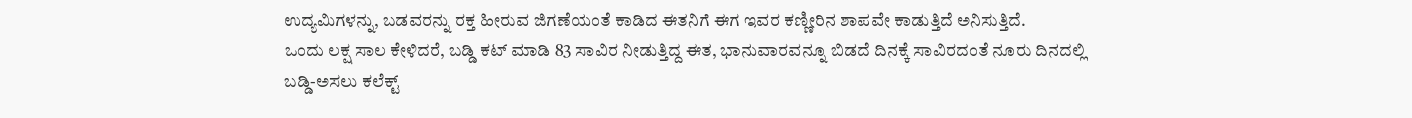ಉದ್ಯಮಿಗಳನ್ನು, ಬಡವರನ್ನು ರಕ್ತ ಹೀರುವ ಜಿಗಣೆಯಂತೆ ಕಾಡಿದ ಈತನಿಗೆ ಈಗ ಇವರ ಕಣ್ಣೀರಿನ ಶಾಪವೇ ಕಾಡುತ್ತಿದೆ ಅನಿಸುತ್ತಿದೆ.
ಒಂದು ಲಕ್ಷ ಸಾಲ ಕೇಳಿದರೆ, ಬಡ್ಡಿ ಕಟ್ ಮಾಡಿ 83 ಸಾವಿರ ನೀಡುತ್ತಿದ್ದ ಈತ, ಭಾನುವಾರವನ್ನೂ ಬಿಡದೆ ದಿನಕ್ಕೆ ಸಾವಿರದಂತೆ ನೂರು ದಿನದಲ್ಲಿ ಬಡ್ಡಿ-ಅಸಲು ಕಲೆಕ್ಟ್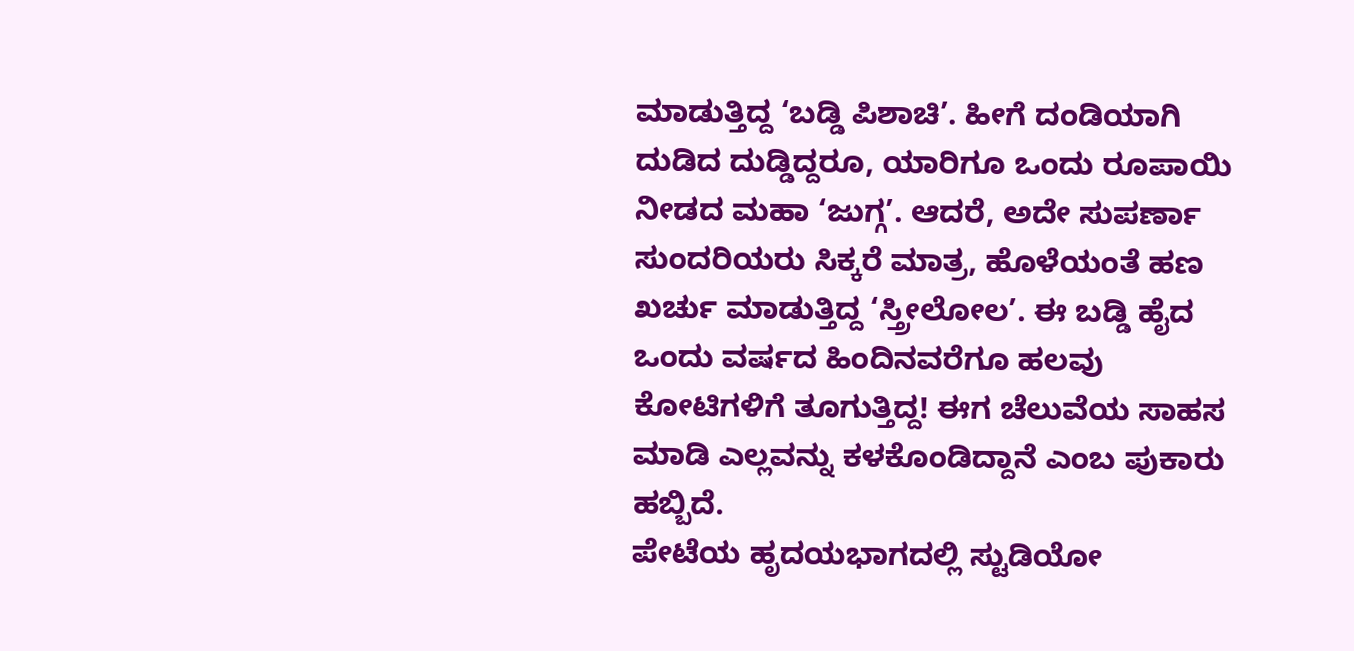ಮಾಡುತ್ತಿದ್ದ ‘ಬಡ್ಡಿ ಪಿಶಾಚಿ’. ಹೀಗೆ ದಂಡಿಯಾಗಿ ದುಡಿದ ದುಡ್ಡಿದ್ದರೂ, ಯಾರಿಗೂ ಒಂದು ರೂಪಾಯಿ ನೀಡದ ಮಹಾ ‘ಜುಗ್ಗ’. ಆದರೆ, ಅದೇ ಸುಪರ್ಣಾ ಸುಂದರಿಯರು ಸಿಕ್ಕರೆ ಮಾತ್ರ, ಹೊಳೆಯಂತೆ ಹಣ ಖರ್ಚು ಮಾಡುತ್ತಿದ್ದ ‘ಸ್ತ್ರೀಲೋಲ’. ಈ ಬಡ್ಡಿ ಹೈದ ಒಂದು ವರ್ಷದ ಹಿಂದಿನವರೆಗೂ ಹಲವು ಕೋಟಿಗಳಿಗೆ ತೂಗುತ್ತಿದ್ದ! ಈಗ ಚೆಲುವೆಯ ಸಾಹಸ ಮಾಡಿ ಎಲ್ಲವನ್ನು ಕಳಕೊಂಡಿದ್ದಾನೆ ಎಂಬ ಪುಕಾರು ಹಬ್ಬಿದೆ.
ಪೇಟೆಯ ಹೃದಯಭಾಗದಲ್ಲಿ ಸ್ಟುಡಿಯೋ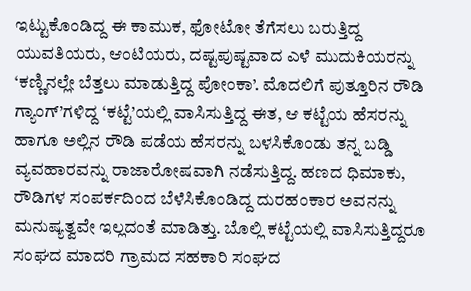ಇಟ್ಟುಕೊಂಡಿದ್ದ ಈ ಕಾಮುಕ, ಫೋಟೋ ತೆಗೆಸಲು ಬರುತ್ತಿದ್ದ ಯುವತಿಯರು, ಆಂಟಿಯರು, ದಷ್ಟಪುಷ್ಟವಾದ ಎಳೆ ಮುದುಕಿಯರನ್ನು ‘ಕಣ್ಣಿನಲ್ಲೇ ಬೆತ್ತಲು ಮಾಡುತ್ತಿದ್ದ ಪೋಂಕಾ’. ಮೊದಲಿಗೆ ಪುತ್ತೂರಿನ ರೌಡಿ ಗ್ಯಾಂಗ್’ಗಳಿದ್ದ ‘ಕಟ್ಟೆ’ಯಲ್ಲಿ ವಾಸಿಸುತ್ತಿದ್ದ ಈತ, ಆ ಕಟ್ಟೆಯ ಹೆಸರನ್ನು ಹಾಗೂ ಅಲ್ಲಿನ ರೌಡಿ ಪಡೆಯ ಹೆಸರನ್ನು ಬಳಸಿಕೊಂಡು ತನ್ನ ಬಡ್ಡಿ ವ್ಯವಹಾರವನ್ನು ರಾಜಾರೋಷವಾಗಿ ನಡೆಸುತ್ತಿದ್ದ. ಹಣದ ಧಿಮಾಕು, ರೌಡಿಗಳ ಸಂಪರ್ಕದಿಂದ ಬೆಳೆಸಿಕೊಂಡಿದ್ದ ದುರಹಂಕಾರ ಅವನನ್ನು ಮನುಷ್ಯತ್ವವೇ ಇಲ್ಲದಂತೆ ಮಾಡಿತ್ತು. ಬೊಲ್ಲಿ ಕಟ್ಟೆಯಲ್ಲಿ ವಾಸಿಸುತ್ತಿದ್ದರೂ ಸಂಘದ ಮಾದರಿ ಗ್ರಾಮದ ಸಹಕಾರಿ ಸಂಘದ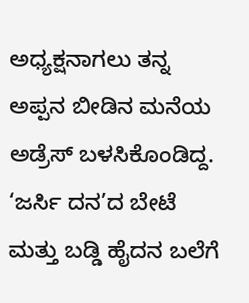ಅಧ್ಯಕ್ಷನಾಗಲು ತನ್ನ ಅಪ್ಪನ ಬೀಡಿನ ಮನೆಯ ಅಡ್ರೆಸ್ ಬಳಸಿಕೊಂಡಿದ್ದ.
‘ಜರ್ಸಿ ದನ’ದ ಬೇಟೆ ಮತ್ತು ಬಡ್ಡಿ ಹೈದನ ಬಲೆಗೆ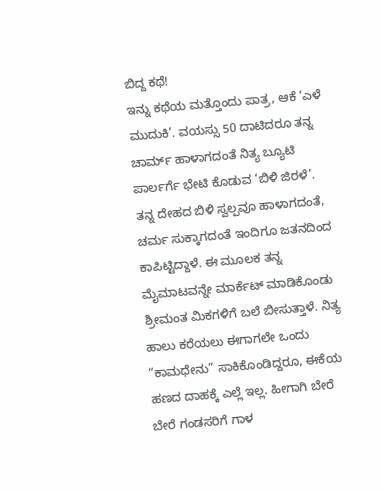ಬಿದ್ದ ಕಥೆ!
ಇನ್ನು ಕಥೆಯ ಮತ್ತೊಂದು ಪಾತ್ರ, ಆಕೆ ‘ಎಳೆ ಮುದುಕಿ’. ವಯಸ್ಸು 50 ದಾಟಿದರೂ ತನ್ನ ಚಾರ್ಮ್ ಹಾಳಾಗದಂತೆ ನಿತ್ಯ ಬ್ಯೂಟಿ ಪಾರ್ಲರ್ಗೆ ಭೇಟಿ ಕೊಡುವ ‘ಬಿಳಿ ಜಿರಳೆ’. ತನ್ನ ದೇಹದ ಬಿಳಿ ಸ್ವಲ್ಪವೂ ಹಾಳಾಗದಂತೆ, ಚರ್ಮ ಸುಕ್ಕಾಗದಂತೆ ಇಂದಿಗೂ ಜತನದಿಂದ ಕಾಪಿಟ್ಟಿದ್ದಾಳೆ. ಈ ಮೂಲಕ ತನ್ನ ಮೈಮಾಟವನ್ನೇ ಮಾರ್ಕೆಟ್ ಮಾಡಿಕೊಂಡು ಶ್ರೀಮಂತ ಮಿಕಗಳಿಗೆ ಬಲೆ ಬೀಸುತ್ತಾಳೆ. ನಿತ್ಯ ಹಾಲು ಕರೆಯಲು ಈಗಾಗಲೇ ಒಂದು “ಕಾಮಧೇನು” ಸಾಕಿಕೊಂಡಿದ್ದರೂ, ಈಕೆಯ ಹಣದ ದಾಹಕ್ಕೆ ಎಲ್ಲೆ ಇಲ್ಲ. ಹೀಗಾಗಿ ಬೇರೆ ಬೇರೆ ಗಂಡಸರಿಗೆ ಗಾಳ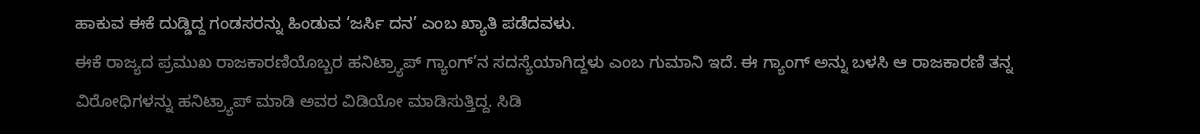ಹಾಕುವ ಈಕೆ ದುಡ್ಡಿದ್ದ ಗಂಡಸರನ್ನು ಹಿಂಡುವ ‘ಜರ್ಸಿ ದನ’ ಎಂಬ ಖ್ಯಾತಿ ಪಡೆದವಳು.
ಈಕೆ ರಾಜ್ಯದ ಪ್ರಮುಖ ರಾಜಕಾರಣಿಯೊಬ್ಬರ ಹನಿಟ್ರ್ಯಾಪ್ ಗ್ಯಾಂಗ್’ನ ಸದಸ್ಯೆಯಾಗಿದ್ದಳು ಎಂಬ ಗುಮಾನಿ ಇದೆ. ಈ ಗ್ಯಾಂಗ್ ಅನ್ನು ಬಳಸಿ ಆ ರಾಜಕಾರಣಿ ತನ್ನ ವಿರೋಧಿಗಳನ್ನು ಹನಿಟ್ರ್ಯಾಪ್ ಮಾಡಿ ಅವರ ವಿಡಿಯೋ ಮಾಡಿಸುತ್ತಿದ್ದ. ಸಿಡಿ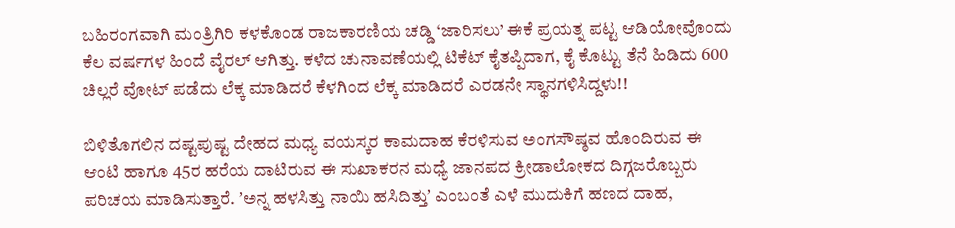ಬಹಿರಂಗವಾಗಿ ಮಂತ್ರಿಗಿರಿ ಕಳಕೊಂಡ ರಾಜಕಾರಣಿಯ ಚಡ್ಡಿ ‘ಜಾರಿಸಲು’ ಈಕೆ ಪ್ರಯತ್ನ ಪಟ್ಟ ಆಡಿಯೋವೊಂದು ಕೆಲ ವರ್ಷಗಳ ಹಿಂದೆ ವೈರಲ್ ಆಗಿತ್ತು. ಕಳೆದ ಚುನಾವಣೆಯಲ್ಲಿ ಟಿಕೆಟ್ ಕೈತಪ್ಪಿದಾಗ, ಕೈ ಕೊಟ್ಟು ತೆನೆ ಹಿಡಿದು 600 ಚಿಲ್ಲರೆ ವೋಟ್ ಪಡೆದು ಲೆಕ್ಕ ಮಾಡಿದರೆ ಕೆಳಗಿಂದ ಲೆಕ್ಕ ಮಾಡಿದರೆ ಎರಡನೇ ಸ್ಥಾನಗಳಿಸಿದ್ದಳು!!

ಬಿಳಿತೊಗಲಿನ ದಷ್ಟಪುಷ್ಟ ದೇಹದ ಮಧ್ಯ ವಯಸ್ಕರ ಕಾಮದಾಹ ಕೆರಳಿಸುವ ಅಂಗಸೌಷ್ಠವ ಹೊಂದಿರುವ ಈ ಆಂಟಿ ಹಾಗೂ 45ರ ಹರೆಯ ದಾಟಿರುವ ಈ ಸುಖಾಕರನ ಮಧ್ಯೆ ಜಾನಪದ ಕ್ರೀಡಾಲೋಕದ ದಿಗ್ಗಜರೊಬ್ಬರು ಪರಿಚಯ ಮಾಡಿಸುತ್ತಾರೆ. ʼಅನ್ನ ಹಳಸಿತ್ತು ನಾಯಿ ಹಸಿದಿತ್ತುʼ ಎಂಬಂತೆ ಎಳೆ ಮುದುಕಿಗೆ ಹಣದ ದಾಹ,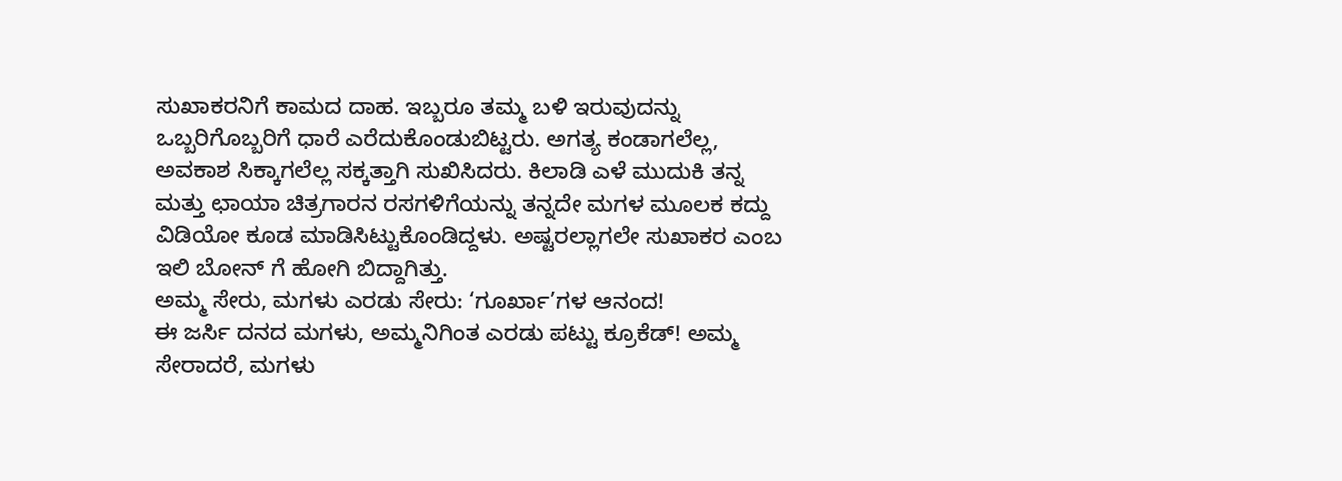ಸುಖಾಕರನಿಗೆ ಕಾಮದ ದಾಹ. ಇಬ್ಬರೂ ತಮ್ಮ ಬಳಿ ಇರುವುದನ್ನು ಒಬ್ಬರಿಗೊಬ್ಬರಿಗೆ ಧಾರೆ ಎರೆದುಕೊಂಡುಬಿಟ್ಟರು. ಅಗತ್ಯ ಕಂಡಾಗಲೆಲ್ಲ, ಅವಕಾಶ ಸಿಕ್ಕಾಗಲೆಲ್ಲ ಸಕ್ಕತ್ತಾಗಿ ಸುಖಿಸಿದರು. ಕಿಲಾಡಿ ಎಳೆ ಮುದುಕಿ ತನ್ನ ಮತ್ತು ಛಾಯಾ ಚಿತ್ರಗಾರನ ರಸಗಳಿಗೆಯನ್ನು ತನ್ನದೇ ಮಗಳ ಮೂಲಕ ಕದ್ದು ವಿಡಿಯೋ ಕೂಡ ಮಾಡಿಸಿಟ್ಟುಕೊಂಡಿದ್ದಳು. ಅಷ್ಟರಲ್ಲಾಗಲೇ ಸುಖಾಕರ ಎಂಬ ಇಲಿ ಬೋನ್ ಗೆ ಹೋಗಿ ಬಿದ್ದಾಗಿತ್ತು.
ಅಮ್ಮ ಸೇರು, ಮಗಳು ಎರಡು ಸೇರು: ‘ಗೂರ್ಖಾ’ಗಳ ಆನಂದ!
ಈ ಜರ್ಸಿ ದನದ ಮಗಳು, ಅಮ್ಮನಿಗಿಂತ ಎರಡು ಪಟ್ಟು ಕ್ರೂಕೆಡ್! ಅಮ್ಮ ಸೇರಾದರೆ, ಮಗಳು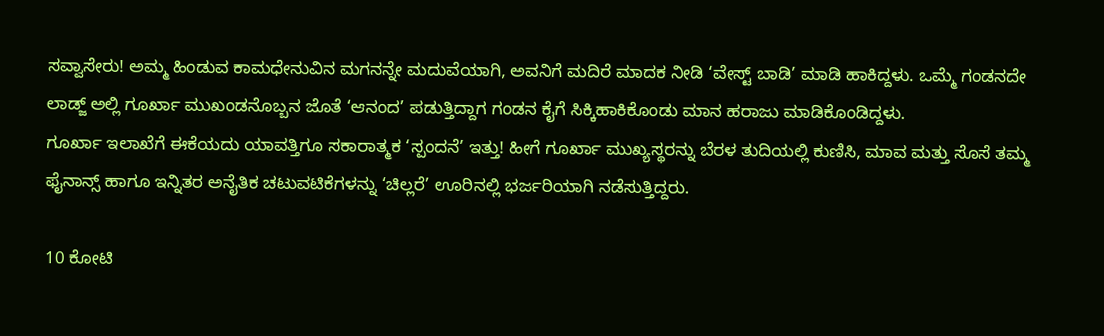ಸವ್ವಾಸೇರು! ಅಮ್ಮ ಹಿಂಡುವ ಕಾಮಧೇನುವಿನ ಮಗನನ್ನೇ ಮದುವೆಯಾಗಿ, ಅವನಿಗೆ ಮದಿರೆ ಮಾದಕ ನೀಡಿ ‘ವೇಸ್ಟ್ ಬಾಡಿ’ ಮಾಡಿ ಹಾಕಿದ್ದಳು. ಒಮ್ಮೆ ಗಂಡನದೇ ಲಾಡ್ಜ್ ಅಲ್ಲಿ ಗೂರ್ಖಾ ಮುಖಂಡನೊಬ್ಬನ ಜೊತೆ ‘ಆನಂದ’ ಪಡುತ್ತಿದ್ದಾಗ ಗಂಡನ ಕೈಗೆ ಸಿಕ್ಕಿಹಾಕಿಕೊಂಡು ಮಾನ ಹರಾಜು ಮಾಡಿಕೊಂಡಿದ್ದಳು.
ಗೂರ್ಖಾ ಇಲಾಖೆಗೆ ಈಕೆಯದು ಯಾವತ್ತಿಗೂ ಸಕಾರಾತ್ಮಕ ‘ಸ್ಪಂದನೆ’ ಇತ್ತು! ಹೀಗೆ ಗೂರ್ಖಾ ಮುಖ್ಯಸ್ಥರನ್ನು ಬೆರಳ ತುದಿಯಲ್ಲಿ ಕುಣಿಸಿ, ಮಾವ ಮತ್ತು ಸೊಸೆ ತಮ್ಮ ಫೈನಾನ್ಸ್ ಹಾಗೂ ಇನ್ನಿತರ ಅನೈತಿಕ ಚಟುವಟಿಕೆಗಳನ್ನು ‘ಚಿಲ್ಲರೆ’ ಊರಿನಲ್ಲಿ ಭರ್ಜರಿಯಾಗಿ ನಡೆಸುತ್ತಿದ್ದರು.

10 ಕೋಟಿ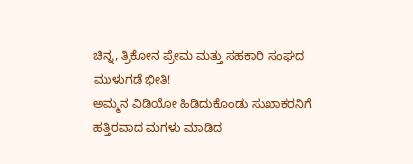ಚಿನ್ನ, ತ್ರಿಕೋನ ಪ್ರೇಮ ಮತ್ತು ಸಹಕಾರಿ ಸಂಘದ ಮುಳುಗಡೆ ಭೀತಿ!
ಅಮ್ಮನ ವಿಡಿಯೋ ಹಿಡಿದುಕೊಂಡು ಸುಖಾಕರನಿಗೆ ಹತ್ತಿರವಾದ ಮಗಳು ಮಾಡಿದ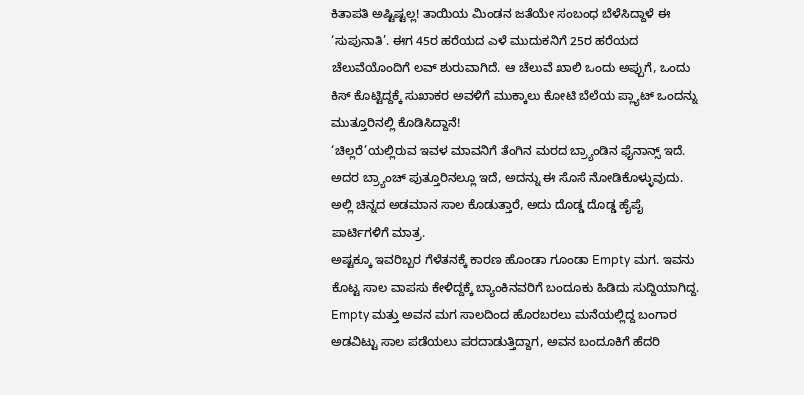ಕಿತಾಪತಿ ಅಷ್ಟಿಷ್ಟಲ್ಲ! ತಾಯಿಯ ಮಿಂಡನ ಜತೆಯೇ ಸಂಬಂಧ ಬೆಳೆಸಿದ್ದಾಳೆ ಈ ‘ಸುಪುನಾತಿ’. ಈಗ 45ರ ಹರೆಯದ ಎಳೆ ಮುದುಕನಿಗೆ 25ರ ಹರೆಯದ ಚೆಲುವೆಯೊಂದಿಗೆ ಲವ್ ಶುರುವಾಗಿದೆ. ಆ ಚೆಲುವೆ ಖಾಲಿ ಒಂದು ಅಪ್ಪುಗೆ, ಒಂದು ಕಿಸ್ ಕೊಟ್ಟಿದ್ದಕ್ಕೆ ಸುಖಾಕರ ಅವಳಿಗೆ ಮುಕ್ಕಾಲು ಕೋಟಿ ಬೆಲೆಯ ಪ್ಲ್ಯಾಟ್ ಒಂದನ್ನು ಮುತ್ತೂರಿನಲ್ಲಿ ಕೊಡಿಸಿದ್ದಾನೆ!
‘ಚಿಲ್ಲರೆ’ಯಲ್ಲಿರುವ ಇವಳ ಮಾವನಿಗೆ ತೆಂಗಿನ ಮರದ ಬ್ರ್ಯಾಂಡಿನ ಫೈನಾನ್ಸ್ ಇದೆ. ಅದರ ಬ್ರ್ಯಾಂಚ್ ಪುತ್ತೂರಿನಲ್ಲೂ ಇದೆ, ಅದನ್ನು ಈ ಸೊಸೆ ನೋಡಿಕೊಳ್ಳುವುದು. ಅಲ್ಲಿ ಚಿನ್ನದ ಅಡಮಾನ ಸಾಲ ಕೊಡುತ್ತಾರೆ, ಅದು ದೊಡ್ಡ ದೊಡ್ಡ ಹೈಪೈ ಪಾರ್ಟಿಗಳಿಗೆ ಮಾತ್ರ.
ಅಷ್ಟಕ್ಕೂ ಇವರಿಬ್ಬರ ಗೆಳೆತನಕ್ಕೆ ಕಾರಣ ಹೊಂಡಾ ಗೂಂಡಾ Empty ಮಗ. ಇವನು ಕೊಟ್ಟ ಸಾಲ ವಾಪಸು ಕೇಳಿದ್ದಕ್ಕೆ ಬ್ಯಾಂಕಿನವರಿಗೆ ಬಂದೂಕು ಹಿಡಿದು ಸುದ್ದಿಯಾಗಿದ್ದ. Empty ಮತ್ತು ಅವನ ಮಗ ಸಾಲದಿಂದ ಹೊರಬರಲು ಮನೆಯಲ್ಲಿದ್ದ ಬಂಗಾರ ಅಡವಿಟ್ಟು ಸಾಲ ಪಡೆಯಲು ಪರದಾಡುತ್ತಿದ್ದಾಗ, ಅವನ ಬಂದೂಕಿಗೆ ಹೆದರಿ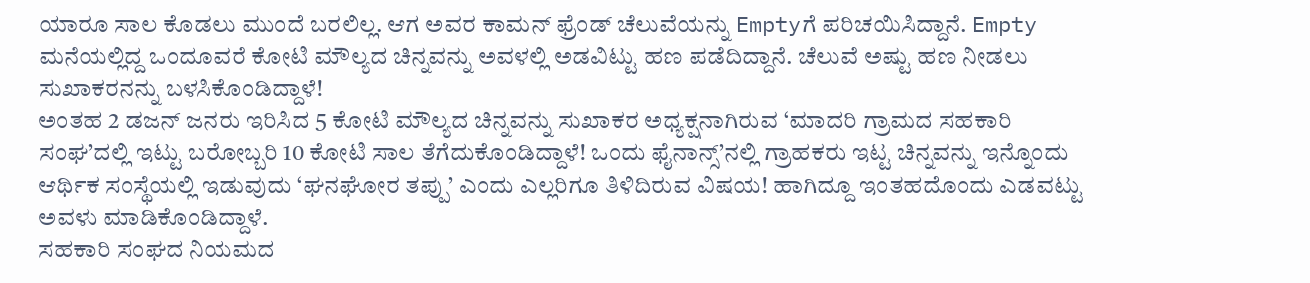ಯಾರೂ ಸಾಲ ಕೊಡಲು ಮುಂದೆ ಬರಲಿಲ್ಲ. ಆಗ ಅವರ ಕಾಮನ್ ಫ್ರೆಂಡ್ ಚೆಲುವೆಯನ್ನು Emptyಗೆ ಪರಿಚಯಿಸಿದ್ದಾನೆ. Empty ಮನೆಯಲ್ಲಿದ್ದ ಒಂದೂವರೆ ಕೋಟಿ ಮೌಲ್ಯದ ಚಿನ್ನವನ್ನು ಅವಳಲ್ಲಿ ಅಡವಿಟ್ಟು ಹಣ ಪಡೆದಿದ್ದಾನೆ. ಚೆಲುವೆ ಅಷ್ಟು ಹಣ ನೀಡಲು ಸುಖಾಕರನನ್ನು ಬಳಸಿಕೊಂಡಿದ್ದಾಳೆ!
ಅಂತಹ 2 ಡಜನ್ ಜನರು ಇರಿಸಿದ 5 ಕೋಟಿ ಮೌಲ್ಯದ ಚಿನ್ನವನ್ನು ಸುಖಾಕರ ಅಧ್ಯಕ್ಷನಾಗಿರುವ ‘ಮಾದರಿ ಗ್ರಾಮದ ಸಹಕಾರಿ ಸಂಘ’ದಲ್ಲಿ ಇಟ್ಟು ಬರೋಬ್ಬರಿ 10 ಕೋಟಿ ಸಾಲ ತೆಗೆದುಕೊಂಡಿದ್ದಾಳೆ! ಒಂದು ಫೈನಾನ್ಸ್’ನಲ್ಲಿ ಗ್ರಾಹಕರು ಇಟ್ಟ ಚಿನ್ನವನ್ನು ಇನ್ನೊಂದು ಆರ್ಥಿಕ ಸಂಸ್ಥೆಯಲ್ಲಿ ಇಡುವುದು ‘ಘನಘೋರ ತಪ್ಪು’ ಎಂದು ಎಲ್ಲರಿಗೂ ತಿಳಿದಿರುವ ವಿಷಯ! ಹಾಗಿದ್ದೂ ಇಂತಹದೊಂದು ಎಡವಟ್ಟು ಅವಳು ಮಾಡಿಕೊಂಡಿದ್ದಾಳೆ.
ಸಹಕಾರಿ ಸಂಘದ ನಿಯಮದ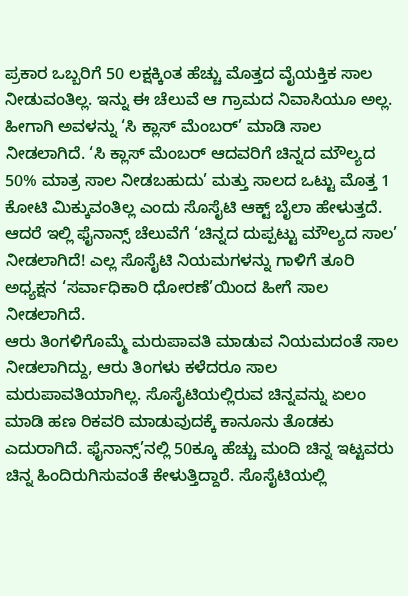ಪ್ರಕಾರ ಒಬ್ಬರಿಗೆ 50 ಲಕ್ಷಕ್ಕಿಂತ ಹೆಚ್ಚು ಮೊತ್ತದ ವೈಯಕ್ತಿಕ ಸಾಲ ನೀಡುವಂತಿಲ್ಲ. ಇನ್ನು ಈ ಚೆಲುವೆ ಆ ಗ್ರಾಮದ ನಿವಾಸಿಯೂ ಅಲ್ಲ. ಹೀಗಾಗಿ ಅವಳನ್ನು ‘ಸಿ ಕ್ಲಾಸ್ ಮೆಂಬರ್’ ಮಾಡಿ ಸಾಲ ನೀಡಲಾಗಿದೆ. ‘ಸಿ ಕ್ಲಾಸ್ ಮೆಂಬರ್ ಆದವರಿಗೆ ಚಿನ್ನದ ಮೌಲ್ಯದ 50% ಮಾತ್ರ ಸಾಲ ನೀಡಬಹುದು’ ಮತ್ತು ಸಾಲದ ಒಟ್ಟು ಮೊತ್ತ 1 ಕೋಟಿ ಮಿಕ್ಕುವಂತಿಲ್ಲ ಎಂದು ಸೊಸೈಟಿ ಆಕ್ಟ್ ಬೈಲಾ ಹೇಳುತ್ತದೆ. ಆದರೆ ಇಲ್ಲಿ ಫೈನಾನ್ಸ್ ಚೆಲುವೆಗೆ ‘ಚಿನ್ನದ ದುಪ್ಪಟ್ಟು ಮೌಲ್ಯದ ಸಾಲ’ ನೀಡಲಾಗಿದೆ! ಎಲ್ಲ ಸೊಸೈಟಿ ನಿಯಮಗಳನ್ನು ಗಾಳಿಗೆ ತೂರಿ ಅಧ್ಯಕ್ಷನ ‘ಸರ್ವಾಧಿಕಾರಿ ಧೋರಣೆ’ಯಿಂದ ಹೀಗೆ ಸಾಲ ನೀಡಲಾಗಿದೆ.
ಆರು ತಿಂಗಳಿಗೊಮ್ಮೆ ಮರುಪಾವತಿ ಮಾಡುವ ನಿಯಮದಂತೆ ಸಾಲ ನೀಡಲಾಗಿದ್ದು, ಆರು ತಿಂಗಳು ಕಳೆದರೂ ಸಾಲ ಮರುಪಾವತಿಯಾಗಿಲ್ಲ. ಸೊಸೈಟಿಯಲ್ಲಿರುವ ಚಿನ್ನವನ್ನು ಏಲಂ ಮಾಡಿ ಹಣ ರಿಕವರಿ ಮಾಡುವುದಕ್ಕೆ ಕಾನೂನು ತೊಡಕು ಎದುರಾಗಿದೆ. ಫೈನಾನ್ಸ್’ನಲ್ಲಿ 50ಕ್ಕೂ ಹೆಚ್ಚು ಮಂದಿ ಚಿನ್ನ ಇಟ್ಟವರು ಚಿನ್ನ ಹಿಂದಿರುಗಿಸುವಂತೆ ಕೇಳುತ್ತಿದ್ದಾರೆ. ಸೊಸೈಟಿಯಲ್ಲಿ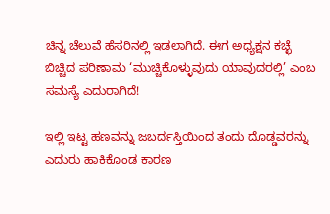ಚಿನ್ನ ಚೆಲುವೆ ಹೆಸರಿನಲ್ಲಿ ಇಡಲಾಗಿದೆ. ಈಗ ಅಧ್ಯಕ್ಷನ ಕಚ್ಛೆ ಬಿಚ್ಚಿದ ಪರಿಣಾಮ ‘ಮುಚ್ಚಿಕೊಳ್ಳುವುದು ಯಾವುದರಲ್ಲಿ’ ಎಂಬ ಸಮಸ್ಯೆ ಎದುರಾಗಿದೆ!

ಇಲ್ಲಿ ಇಟ್ಟ ಹಣವನ್ನು ಜಬರ್ದಸ್ತಿಯಿಂದ ತಂದು ದೊಡ್ಡವರನ್ನು ಎದುರು ಹಾಕಿಕೊಂಡ ಕಾರಣ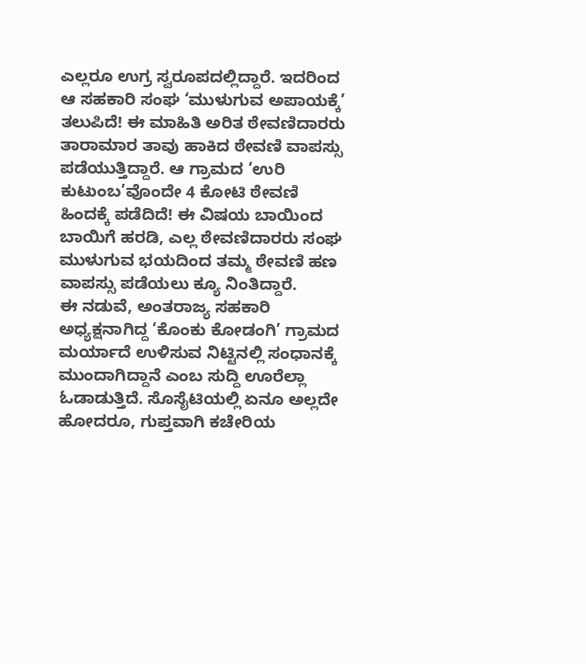ಎಲ್ಲರೂ ಉಗ್ರ ಸ್ವರೂಪದಲ್ಲಿದ್ದಾರೆ. ಇದರಿಂದ ಆ ಸಹಕಾರಿ ಸಂಘ ‘ಮುಳುಗುವ ಅಪಾಯಕ್ಕೆ’ ತಲುಪಿದೆ! ಈ ಮಾಹಿತಿ ಅರಿತ ಠೇವಣಿದಾರರು ತಾರಾಮಾರ ತಾವು ಹಾಕಿದ ಠೇವಣಿ ವಾಪಸ್ಸು ಪಡೆಯುತ್ತಿದ್ದಾರೆ. ಆ ಗ್ರಾಮದ ‘ಉರಿ ಕುಟುಂಬ’ವೊಂದೇ 4 ಕೋಟಿ ಠೇವಣಿ ಹಿಂದಕ್ಕೆ ಪಡೆದಿದೆ! ಈ ವಿಷಯ ಬಾಯಿಂದ ಬಾಯಿಗೆ ಹರಡಿ, ಎಲ್ಲ ಠೇವಣಿದಾರರು ಸಂಘ ಮುಳುಗುವ ಭಯದಿಂದ ತಮ್ಮ ಠೇವಣಿ ಹಣ ವಾಪಸ್ಸು ಪಡೆಯಲು ಕ್ಯೂ ನಿಂತಿದ್ದಾರೆ.
ಈ ನಡುವೆ, ಅಂತರಾಜ್ಯ ಸಹಕಾರಿ ಅಧ್ಯಕ್ಷನಾಗಿದ್ದ ‘ಕೊಂಕು ಕೋಡಂಗಿ’ ಗ್ರಾಮದ ಮರ್ಯಾದೆ ಉಳಿಸುವ ನಿಟ್ಟಿನಲ್ಲಿ ಸಂಧಾನಕ್ಕೆ ಮುಂದಾಗಿದ್ದಾನೆ ಎಂಬ ಸುದ್ದಿ ಊರೆಲ್ಲಾ ಓಡಾಡುತ್ತಿದೆ. ಸೊಸೈಟಿಯಲ್ಲಿ ಏನೂ ಅಲ್ಲದೇ ಹೋದರೂ, ಗುಪ್ತವಾಗಿ ಕಚೇರಿಯ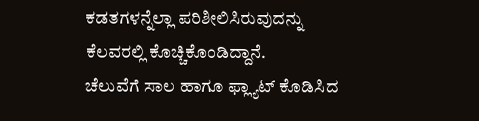ಕಡತಗಳನ್ನೆಲ್ಲಾ ಪರಿಶೀಲಿಸಿರುವುದನ್ನು ಕೆಲವರಲ್ಲಿ ಕೊಚ್ಚಿಕೊಂಡಿದ್ದಾನೆ.
ಚೆಲುವೆಗೆ ಸಾಲ ಹಾಗೂ ಫ್ಲ್ಯಾಟ್ ಕೊಡಿಸಿದ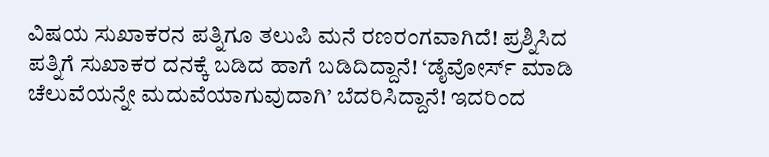ವಿಷಯ ಸುಖಾಕರನ ಪತ್ನಿಗೂ ತಲುಪಿ ಮನೆ ರಣರಂಗವಾಗಿದೆ! ಪ್ರಶ್ನಿಸಿದ ಪತ್ನಿಗೆ ಸುಖಾಕರ ದನಕ್ಕೆ ಬಡಿದ ಹಾಗೆ ಬಡಿದಿದ್ದಾನೆ! ‘ಡೈವೋರ್ಸ್ ಮಾಡಿ ಚೆಲುವೆಯನ್ನೇ ಮದುವೆಯಾಗುವುದಾಗಿ’ ಬೆದರಿಸಿದ್ದಾನೆ! ಇದರಿಂದ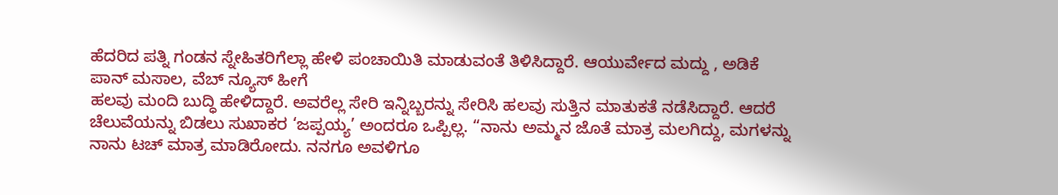ಹೆದರಿದ ಪತ್ನಿ ಗಂಡನ ಸ್ನೇಹಿತರಿಗೆಲ್ಲಾ ಹೇಳಿ ಪಂಚಾಯಿತಿ ಮಾಡುವಂತೆ ತಿಳಿಸಿದ್ದಾರೆ. ಆಯುರ್ವೇದ ಮದ್ದು , ಅಡಿಕೆ ಪಾನ್ ಮಸಾಲ, ವೆಬ್ ನ್ಯೂಸ್ ಹೀಗೆ
ಹಲವು ಮಂದಿ ಬುದ್ಧಿ ಹೇಳಿದ್ದಾರೆ. ಅವರೆಲ್ಲ ಸೇರಿ ಇನ್ನಿಬ್ಬರನ್ನು ಸೇರಿಸಿ ಹಲವು ಸುತ್ತಿನ ಮಾತುಕತೆ ನಡೆಸಿದ್ದಾರೆ. ಆದರೆ ಚೆಲುವೆಯನ್ನು ಬಿಡಲು ಸುಖಾಕರ ‘ಜಪ್ಪಯ್ಯ’ ಅಂದರೂ ಒಪ್ಪಿಲ್ಲ. “ನಾನು ಅಮ್ಮನ ಜೊತೆ ಮಾತ್ರ ಮಲಗಿದ್ದು, ಮಗಳನ್ನು ನಾನು ಟಚ್ ಮಾತ್ರ ಮಾಡಿರೋದು. ನನಗೂ ಅವಳಿಗೂ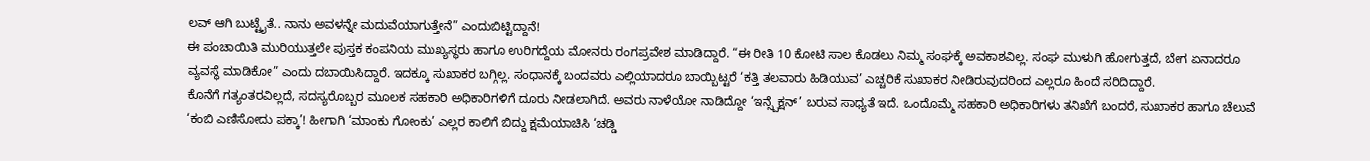ಲವ್ ಆಗಿ ಬುಟ್ಟೈತೆ.. ನಾನು ಅವಳನ್ನೇ ಮದುವೆಯಾಗುತ್ತೇನೆ” ಎಂದುಬಿಟ್ಟಿದ್ದಾನೆ!
ಈ ಪಂಚಾಯಿತಿ ಮುರಿಯುತ್ತಲೇ ಪುಸ್ತಕ ಕಂಪನಿಯ ಮುಖ್ಯಸ್ಥರು ಹಾಗೂ ಉರಿಗದ್ದೆಯ ಮೋನರು ರಂಗಪ್ರವೇಶ ಮಾಡಿದ್ದಾರೆ. “ಈ ರೀತಿ 10 ಕೋಟಿ ಸಾಲ ಕೊಡಲು ನಿಮ್ಮ ಸಂಘಕ್ಕೆ ಅವಕಾಶವಿಲ್ಲ. ಸಂಘ ಮುಳುಗಿ ಹೋಗುತ್ತದೆ, ಬೇಗ ಏನಾದರೂ ವ್ಯವಸ್ಥೆ ಮಾಡಿಕೋ” ಎಂದು ದಬಾಯಿಸಿದ್ದಾರೆ. ಇದಕ್ಕೂ ಸುಖಾಕರ ಬಗ್ಗಿಲ್ಲ. ಸಂಧಾನಕ್ಕೆ ಬಂದವರು ಎಲ್ಲಿಯಾದರೂ ಬಾಯ್ಬಿಟ್ಟರೆ ‘ಕತ್ತಿ ತಲವಾರು ಹಿಡಿಯುವ’ ಎಚ್ಚರಿಕೆ ಸುಖಾಕರ ನೀಡಿರುವುದರಿಂದ ಎಲ್ಲರೂ ಹಿಂದೆ ಸರಿದಿದ್ದಾರೆ.
ಕೊನೆಗೆ ಗತ್ಯಂತರವಿಲ್ಲದೆ, ಸದಸ್ಯರೊಬ್ಬರ ಮೂಲಕ ಸಹಕಾರಿ ಅಧಿಕಾರಿಗಳಿಗೆ ದೂರು ನೀಡಲಾಗಿದೆ. ಅವರು ನಾಳೆಯೋ ನಾಡಿದ್ದೋ ‘ಇನ್ಸ್ಪೆಕ್ಷನ್’ ಬರುವ ಸಾಧ್ಯತೆ ಇದೆ. ಒಂದೊಮ್ಮೆ ಸಹಕಾರಿ ಅಧಿಕಾರಿಗಳು ತನಿಖೆಗೆ ಬಂದರೆ, ಸುಖಾಕರ ಹಾಗೂ ಚೆಲುವೆ ‘ಕಂಬಿ ಎಣಿಸೋದು ಪಕ್ಕಾ’! ಹೀಗಾಗಿ ‘ಮಾಂಕು ಗೋಂಕು’ ಎಲ್ಲರ ಕಾಲಿಗೆ ಬಿದ್ದು ಕ್ಷಮೆಯಾಚಿಸಿ ‘ಚಡ್ಡಿ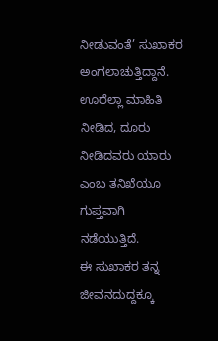ನೀಡುವಂತೆ’ ಸುಖಾಕರ ಅಂಗಲಾಚುತ್ತಿದ್ದಾನೆ. ಊರೆಲ್ಲಾ ಮಾಹಿತಿ ನೀಡಿದ, ದೂರು ನೀಡಿದವರು ಯಾರು ಎಂಬ ತನಿಖೆಯೂ ಗುಪ್ತವಾಗಿ ನಡೆಯುತ್ತಿದೆ.
ಈ ಸುಖಾಕರ ತನ್ನ ಜೀವನದುದ್ದಕ್ಕೂ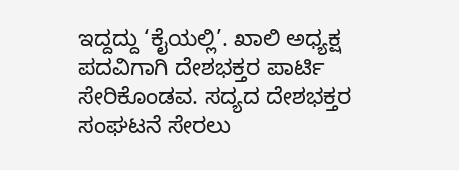ಇದ್ದದ್ದು ‘ಕೈಯಲ್ಲಿ’. ಖಾಲಿ ಅಧ್ಯಕ್ಷ ಪದವಿಗಾಗಿ ದೇಶಭಕ್ತರ ಪಾರ್ಟಿ ಸೇರಿಕೊಂಡವ. ಸದ್ಯದ ದೇಶಭಕ್ತರ ಸಂಘಟನೆ ಸೇರಲು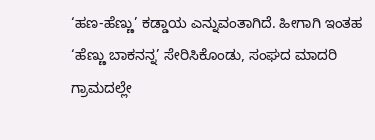‘ಹಣ-ಹೆಣ್ಣು’ ಕಡ್ಡಾಯ ಎನ್ನುವಂತಾಗಿದೆ. ಹೀಗಾಗಿ ಇಂತಹ ‘ಹೆಣ್ಣು ಬಾಕನನ್ನ’ ಸೇರಿಸಿಕೊಂಡು, ಸಂಘದ ಮಾದರಿ ಗ್ರಾಮದಲ್ಲೇ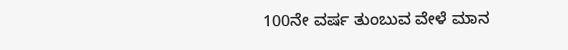100ನೇ ವರ್ಷ ತುಂಬುವ ವೇಳೆ ಮಾನ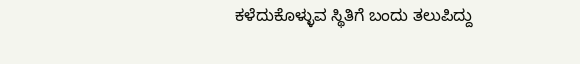ಕಳೆದುಕೊಳ್ಳುವ ಸ್ಥಿತಿಗೆ ಬಂದು ತಲುಪಿದ್ದು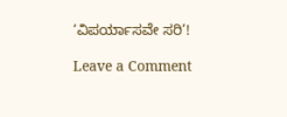‘ವಿಪರ್ಯಾಸವೇ ಸರಿ’!

Leave a Comment